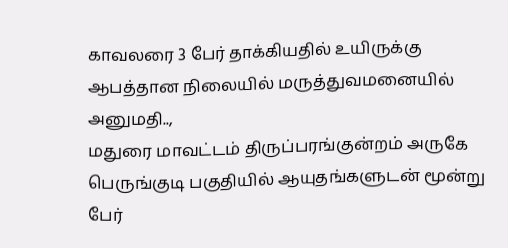காவலரை 3 பேர் தாக்கியதில் உயிருக்கு ஆபத்தான நிலையில் மருத்துவமனையில் அனுமதி..,
மதுரை மாவட்டம் திருப்பரங்குன்றம் அருகே பெருங்குடி பகுதியில் ஆயுதங்களுடன் மூன்று பேர்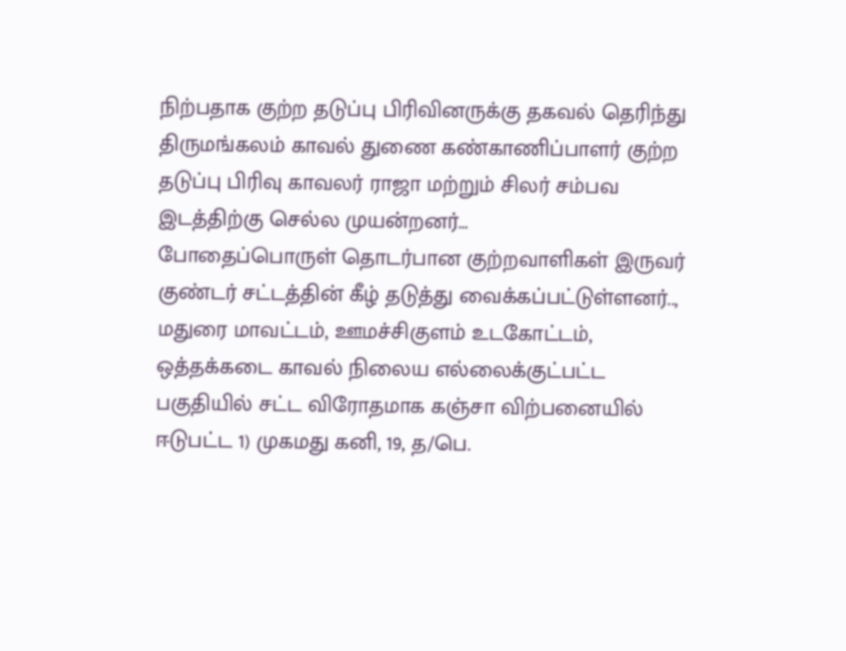நிற்பதாக குற்ற தடுப்பு பிரிவினருக்கு தகவல் தெரிந்து திருமங்கலம் காவல் துணை கண்காணிப்பாளர் குற்ற தடுப்பு பிரிவு காவலர் ராஜா மற்றும் சிலர் சம்பவ இடத்திற்கு செல்ல முயன்றனர்…
போதைப்பொருள் தொடர்பான குற்றவாளிகள் இருவர் குண்டர் சட்டத்தின் கீழ் தடுத்து வைக்கப்பட்டுள்ளனர்..,
மதுரை மாவட்டம், ஊமச்சிகுளம் உடகோட்டம், ஒத்தக்கடை காவல் நிலைய எல்லைக்குட்பட்ட பகுதியில் சட்ட விரோதமாக கஞ்சா விற்பனையில் ஈடுபட்ட 1) முகமது கனி, 19, த/பெ.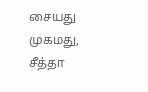சையது முகமது, சீத்தா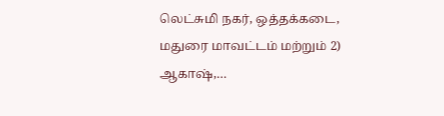லெட்சுமி நகர், ஒத்தக்கடை, மதுரை மாவட்டம் மற்றும் 2) ஆகாஷ்,…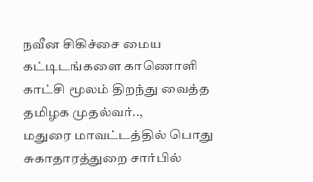நவீன சிகிச்சை மைய கட்டிடங்களை காணொளி காட்சி மூலம் திறந்து வைத்த தமிழக முதல்வர்..,
மதுரை மாவட்டத்தில் பொது சுகாதாரத்துறை சார்பில்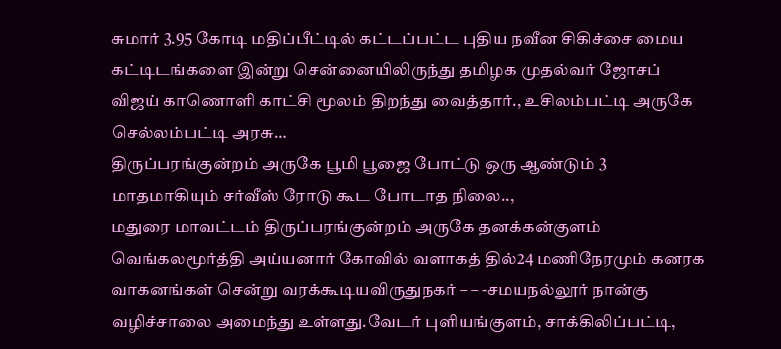சுமார் 3.95 கோடி மதிப்பீட்டில் கட்டப்பட்ட புதிய நவீன சிகிச்சை மைய கட்டிடங்களை இன்று சென்னையிலிருந்து தமிழக முதல்வர் ஜோசப் விஜய் காணொளி காட்சி மூலம் திறந்து வைத்தார்., உசிலம்பட்டி அருகே செல்லம்பட்டி அரசு…
திருப்பரங்குன்றம் அருகே பூமி பூஜை போட்டு ஒரு ஆண்டும் 3 மாதமாகியும் சர்வீஸ் ரோடு கூட போடாத நிலை..,
மதுரை மாவட்டம் திருப்பரங்குன்றம் அருகே தனக்கன்குளம் வெங்கலமூர்த்தி அய்யனார் கோவில் வளாகத் தில்24 மணிநேரமும் கனரக வாகனங்கள் சென்று வரக்கூடியவிருதுநகர் – – -சமயநல்லூர் நான்கு வழிச்சாலை அமைந்து உள்ளது.வேடர் புளியங்குளம், சாக்கிலிப்பட்டி,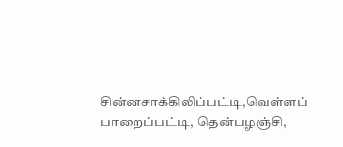சின்னசாக்கிலிப்பட்டி,வெள்ளப் பாறைப்பட்டி, தென்பழஞ்சி,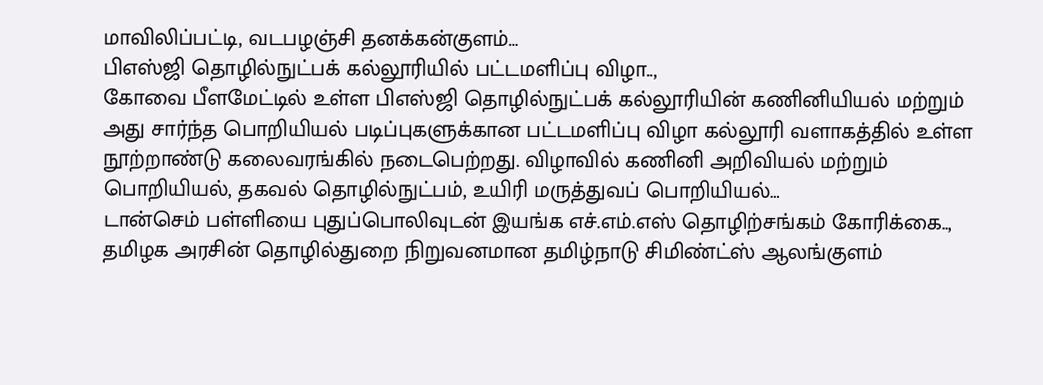மாவிலிப்பட்டி, வடபழஞ்சி தனக்கன்குளம்…
பிஎஸ்ஜி தொழில்நுட்பக் கல்லூரியில் பட்டமளிப்பு விழா..,
கோவை பீளமேட்டில் உள்ள பிஎஸ்ஜி தொழில்நுட்பக் கல்லூரியின் கணினியியல் மற்றும் அது சார்ந்த பொறியியல் படிப்புகளுக்கான பட்டமளிப்பு விழா கல்லூரி வளாகத்தில் உள்ள நூற்றாண்டு கலைவரங்கில் நடைபெற்றது. விழாவில் கணினி அறிவியல் மற்றும் பொறியியல், தகவல் தொழில்நுட்பம், உயிரி மருத்துவப் பொறியியல்…
டான்செம் பள்ளியை புதுப்பொலிவுடன் இயங்க எச்.எம்.எஸ் தொழிற்சங்கம் கோரிக்கை..,
தமிழக அரசின் தொழில்துறை நிறுவனமான தமிழ்நாடு சிமிண்ட்ஸ் ஆலங்குளம்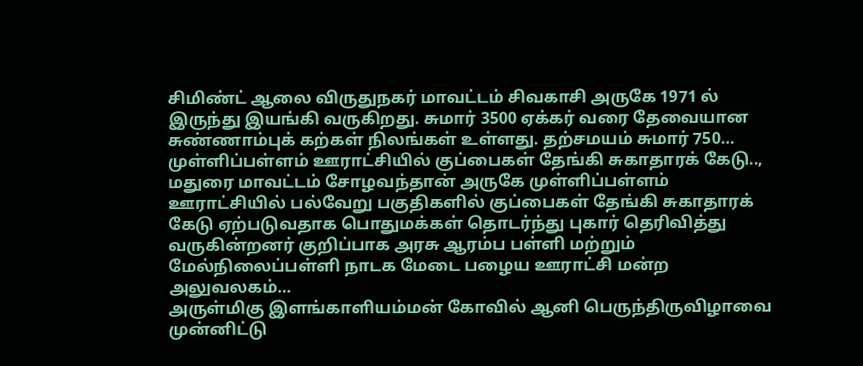சிமிண்ட் ஆலை விருதுநகர் மாவட்டம் சிவகாசி அருகே 1971 ல் இருந்து இயங்கி வருகிறது. சுமார் 3500 ஏக்கர் வரை தேவையான சுண்ணாம்புக் கற்கள் நிலங்கள் உள்ளது. தற்சமயம் சுமார் 750…
முள்ளிப்பள்ளம் ஊராட்சியில் குப்பைகள் தேங்கி சுகாதாரக் கேடு..,
மதுரை மாவட்டம் சோழவந்தான் அருகே முள்ளிப்பள்ளம் ஊராட்சியில் பல்வேறு பகுதிகளில் குப்பைகள் தேங்கி சுகாதாரக் கேடு ஏற்படுவதாக பொதுமக்கள் தொடர்ந்து புகார் தெரிவித்து வருகின்றனர் குறிப்பாக அரசு ஆரம்ப பள்ளி மற்றும் மேல்நிலைப்பள்ளி நாடக மேடை பழைய ஊராட்சி மன்ற அலுவலகம்…
அருள்மிகு இளங்காளியம்மன் கோவில் ஆனி பெருந்திருவிழாவை முன்னிட்டு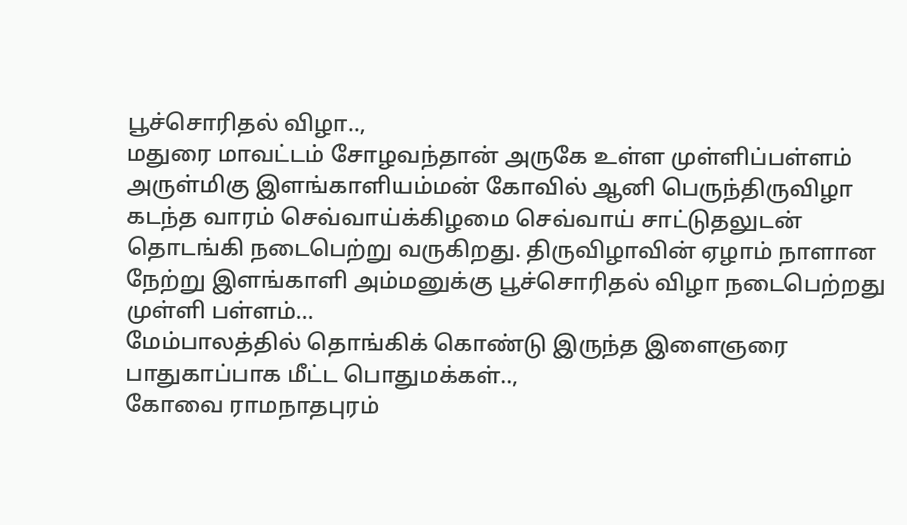பூச்சொரிதல் விழா..,
மதுரை மாவட்டம் சோழவந்தான் அருகே உள்ள முள்ளிப்பள்ளம் அருள்மிகு இளங்காளியம்மன் கோவில் ஆனி பெருந்திருவிழா கடந்த வாரம் செவ்வாய்க்கிழமை செவ்வாய் சாட்டுதலுடன் தொடங்கி நடைபெற்று வருகிறது. திருவிழாவின் ஏழாம் நாளான நேற்று இளங்காளி அம்மனுக்கு பூச்சொரிதல் விழா நடைபெற்றது முள்ளி பள்ளம்…
மேம்பாலத்தில் தொங்கிக் கொண்டு இருந்த இளைஞரை பாதுகாப்பாக மீட்ட பொதுமக்கள்..,
கோவை ராமநாதபுரம்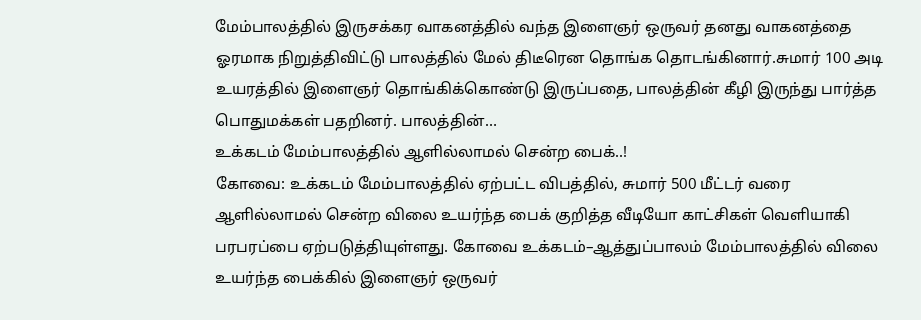மேம்பாலத்தில் இருசக்கர வாகனத்தில் வந்த இளைஞர் ஒருவர் தனது வாகனத்தை ஓரமாக நிறுத்திவிட்டு பாலத்தில் மேல் திடீரென தொங்க தொடங்கினார்.சுமார் 100 அடி உயரத்தில் இளைஞர் தொங்கிக்கொண்டு இருப்பதை, பாலத்தின் கீழி இருந்து பார்த்த பொதுமக்கள் பதறினர். பாலத்தின்…
உக்கடம் மேம்பாலத்தில் ஆளில்லாமல் சென்ற பைக்..!
கோவை: உக்கடம் மேம்பாலத்தில் ஏற்பட்ட விபத்தில், சுமார் 500 மீட்டர் வரை ஆளில்லாமல் சென்ற விலை உயர்ந்த பைக் குறித்த வீடியோ காட்சிகள் வெளியாகி பரபரப்பை ஏற்படுத்தியுள்ளது. கோவை உக்கடம்–ஆத்துப்பாலம் மேம்பாலத்தில் விலை உயர்ந்த பைக்கில் இளைஞர் ஒருவர்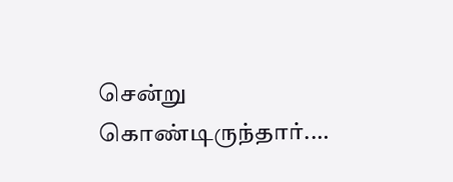சென்று கொண்டிருந்தார்.…